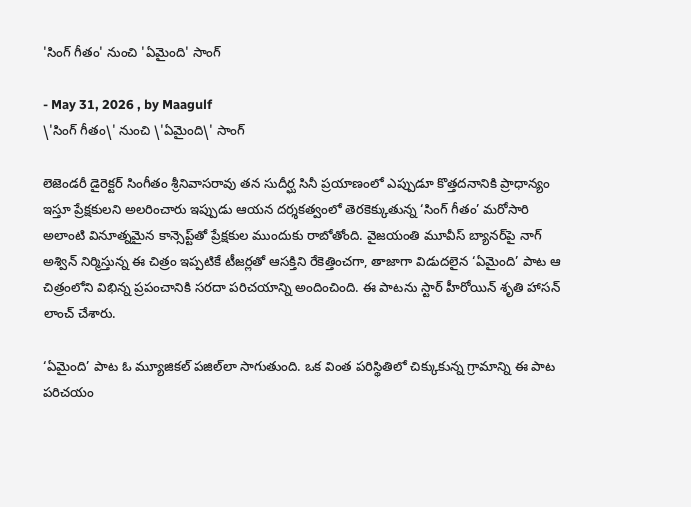'సింగ్ గీతం' నుంచి 'ఏమైంది' సాంగ్

- May 31, 2026 , by Maagulf
\'సింగ్ గీతం\' నుంచి \'ఏమైంది\' సాంగ్

లెజెండరీ డైరెక్టర్ సింగీతం శ్రీనివాసరావు తన సుదీర్ఘ సినీ ప్రయాణంలో ఎప్పుడూ కొత్తదనానికి ప్రాధాన్యం ఇస్తూ ప్రేక్షకులని అలరించారు ఇప్పుడు ఆయన దర్శకత్వంలో తెరకెక్కుతున్న ‘సింగ్ గీతం’ మరోసారి అలాంటి వినూత్నమైన కాన్సెప్ట్‌తో ప్రేక్షకుల ముందుకు రాబోతోంది. వైజయంతి మూవీస్ బ్యానర్‌పై నాగ్ అశ్విన్ నిర్మిస్తున్న ఈ చిత్రం ఇప్పటికే టీజర్లతో ఆసక్తిని రేకెత్తించగా, తాజాగా విడుదలైన ‘ఏమైంది’ పాట ఆ చిత్రంలోని విభిన్న ప్రపంచానికి సరదా పరిచయాన్ని అందించింది. ఈ పాటను స్టార్ హీరోయిన్ శృతి హాసన్ లాంచ్ చేశారు.

‘ఏమైంది’ పాట ఓ మ్యూజికల్ పజిల్‌లా సాగుతుంది. ఒక వింత పరిస్థితిలో చిక్కుకున్న గ్రామాన్ని ఈ పాట పరిచయం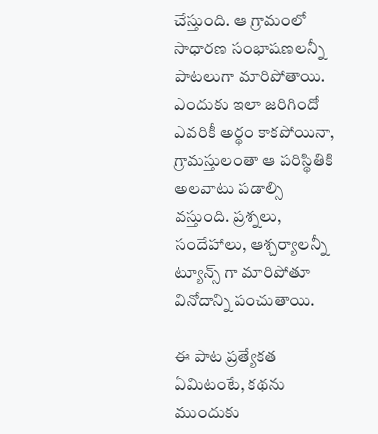చేస్తుంది. ఆ గ్రామంలో సాధారణ సంభాషణలన్నీ పాటలుగా మారిపోతాయి. ఎందుకు ఇలా జరిగిందో ఎవరికీ అర్థం కాకపోయినా, గ్రామస్తులంతా ఆ పరిస్థితికి అలవాటు పడాల్సి వస్తుంది. ప్రశ్నలు, సందేహాలు, ఆశ్చర్యాలన్నీ ట్యూన్స్ గా మారిపోతూ వినోదాన్ని పంచుతాయి.

ఈ పాట ప్రత్యేకత ఏమిటంటే, కథను ముందుకు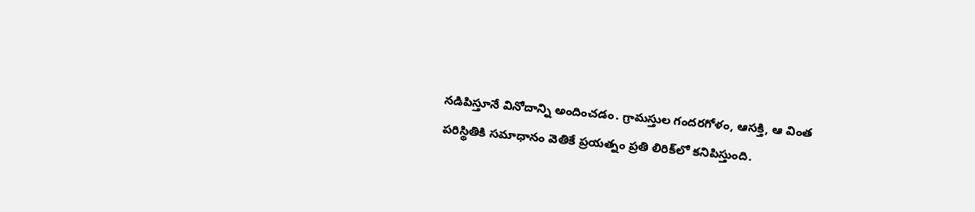నడిపిస్తూనే వినోదాన్ని అందించడం. గ్రామస్తుల గందరగోళం, ఆసక్తి, ఆ వింత పరిస్థితికి సమాధానం వెతికే ప్రయత్నం ప్రతి లిరిక్‌లో కనిపిస్తుంది.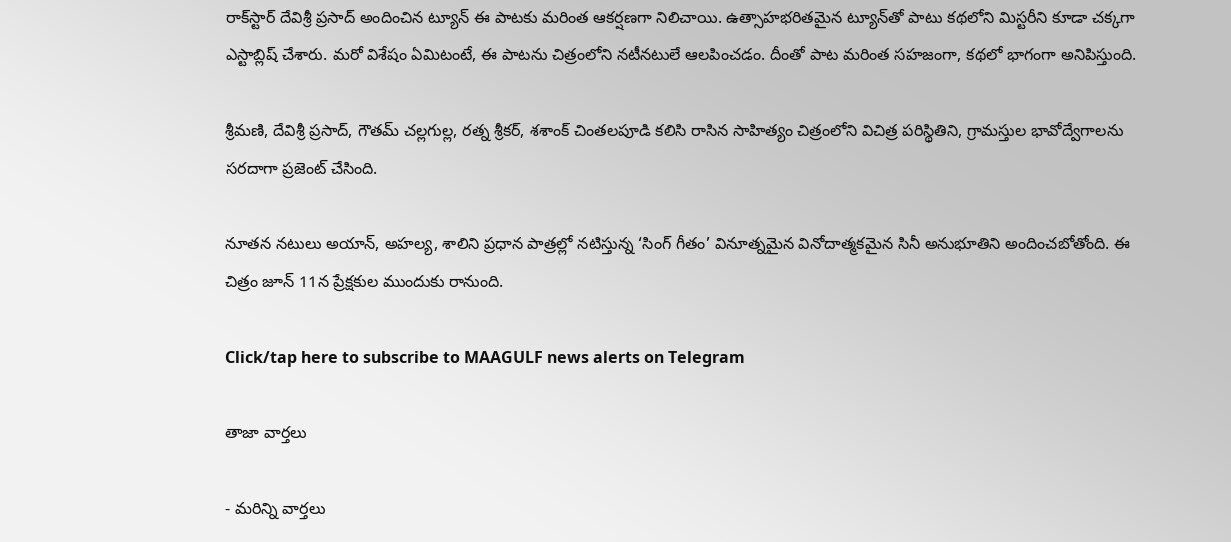రాక్‌స్టార్ దేవిశ్రీ ప్రసాద్ అందించిన ట్యూన్ ఈ పాటకు మరింత ఆకర్షణగా నిలిచాయి. ఉత్సాహభరితమైన ట్యూన్‌తో పాటు కథలోని మిస్టరీని కూడా చక్కగా ఎస్టాబ్లిష్ చేశారు. మరో విశేషం ఏమిటంటే, ఈ పాటను చిత్రంలోని నటీనటులే ఆలపించడం. దీంతో పాట మరింత సహజంగా, కథలో భాగంగా అనిపిస్తుంది.

శ్రీమణి, దేవిశ్రీ ప్రసాద్, గౌతమ్ చల్లగుల్ల, రత్న శ్రీకర్, శశాంక్ చింతలపూడి కలిసి రాసిన సాహిత్యం చిత్రంలోని విచిత్ర పరిస్థితిని, గ్రామస్తుల భావోద్వేగాలను సరదాగా ప్రజెంట్ చేసింది.

నూతన నటులు అయాన్, అహల్య, శాలిని ప్రధాన పాత్రల్లో నటిస్తున్న ‘సింగ్ గీతం’ వినూత్నమైన వినోదాత్మకమైన సినీ అనుభూతిని అందించబోతోంది. ఈ చిత్రం జూన్ 11న ప్రేక్షకుల ముందుకు రానుంది.

Click/tap here to subscribe to MAAGULF news alerts on Telegram

తాజా వార్తలు

- మరిన్ని వార్తలు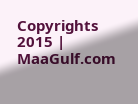Copyrights 2015 | MaaGulf.com